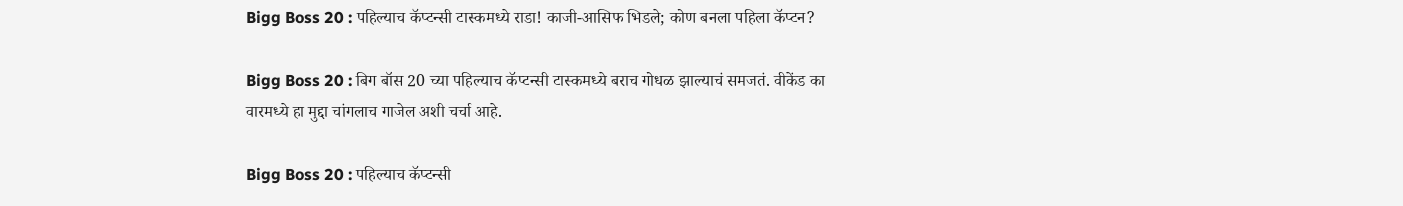Bigg Boss 20 : पहिल्याच कॅप्टन्सी टास्कमध्ये राडा! काजी-आसिफ भिडले; कोण बनला पहिला कॅप्टन?

Bigg Boss 20 : बिग बॉस 20 च्या पहिल्याच कॅप्टन्सी टास्कमध्ये बराच गोधळ झाल्याचं समजतं. वीकेंड का वारमध्ये हा मुद्दा चांगलाच गाजेल अशी चर्चा आहे.

Bigg Boss 20 : पहिल्याच कॅप्टन्सी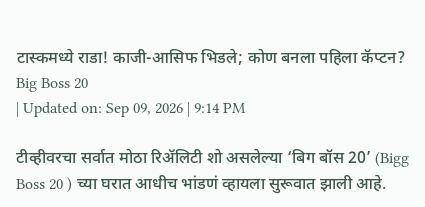टास्कमध्ये राडा! काजी-आसिफ भिडले; कोण बनला पहिला कॅप्टन?
Big Boss 20
| Updated on: Sep 09, 2026 | 9:14 PM

टीव्हीवरचा सर्वात मोठा रिॲलिटी शो असलेल्या ‘बिग बॉस 20’ (Bigg Boss 20 ) च्या घरात आधीच भांडणं व्हायला सुरूवात झाली आहे.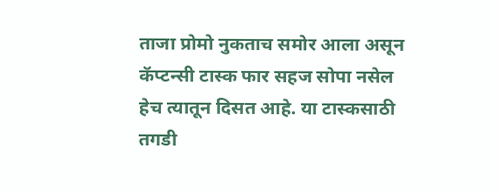ताजा प्रोमो नुकताच समोर आला असून कॅप्टन्सी टास्क फार सहज सोपा नसेल हेच त्यातून दिसत आहे. या टास्कसाठी तगडी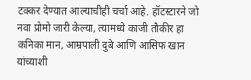टक्कर देण्यात आल्याचीही चर्चा आहे. हॉटस्टारने जो नवा प्रोमो जारी केल्या, त्यामध्ये काजी तौकीर हा कनिका मान, आम्रपाली दुबे आणि आसिफ खान यांच्याशी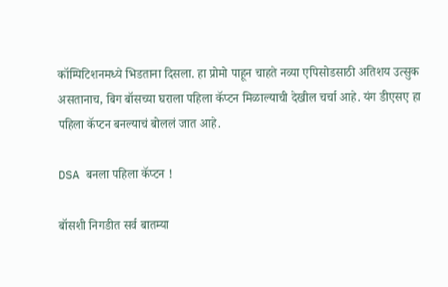कॉम्पिटिशनमध्ये भिडताना दिसला. हा प्रोमो पाहून चाहते नव्या एपिसोडसाठी अतिशय उत्सुक असतानाच, बिग बॉसच्या घराला पहिला कॅप्टन मिळाल्याची देखील चर्चा आहे. यंग डीएसए हा पहिला कॅप्टन बनल्याचं बोललं जात आहे.

DSA बनला पहिला कॅप्टन !

बॉसशी निगडीत सर्व बातम्या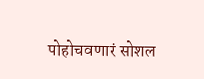पोहोचवणारं सोशल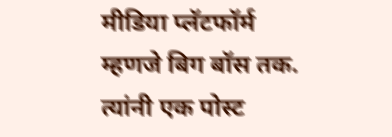मीडिया प्लॅटफॉर्म म्हणजे बिग बॉस तक. त्यांनी एक पोस्ट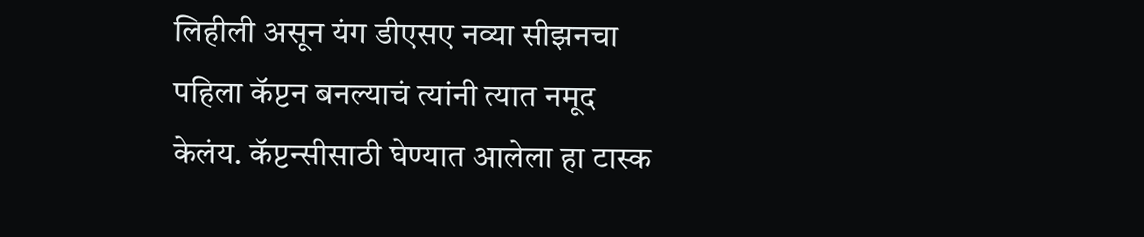लिहीली असून यंग डीएसए नव्या सीझनचा पहिला कॅप्टन बनल्याचं त्यांनी त्यात नमूद केलंय. कॅप्टन्सीसाठी घेण्यात आलेला हा टास्क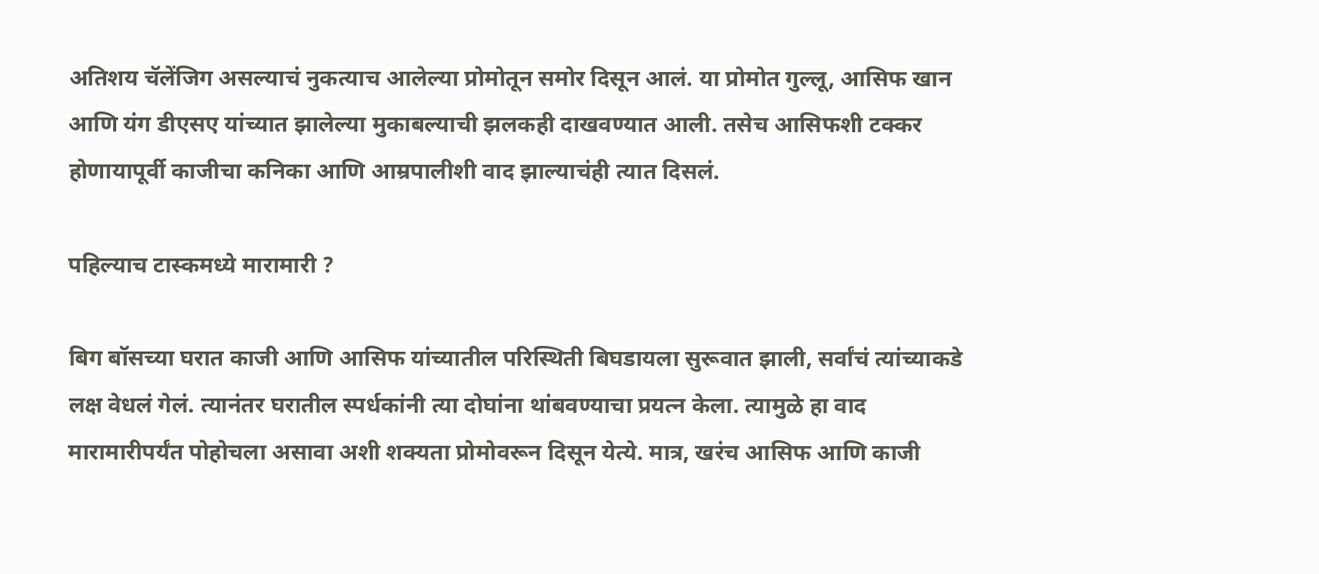अतिशय चॅलेंजिग असल्याचं नुकत्याच आलेल्या प्रोमोतून समोर दिसून आलं. या प्रोमोत गुल्लू, आसिफ खान आणि यंग डीएसए यांच्यात झालेल्या मुकाबल्याची झलकही दाखवण्यात आली. तसेच आसिफशी टक्कर होणायापूर्वी काजीचा कनिका आणि आम्रपालीशी वाद झाल्याचंही त्यात दिसलं.

पहिल्याच टास्कमध्ये मारामारी ?

बिग बॉसच्या घरात काजी आणि आसिफ यांच्यातील परिस्थिती बिघडायला सुरूवात झाली, सर्वांचं त्यांच्याकडे लक्ष वेधलं गेलं. त्यानंतर घरातील स्पर्धकांनी त्या दोघांना थांबवण्याचा प्रयत्न केला. त्यामुळे हा वाद मारामारीपर्यंत पोहोचला असावा अशी शक्यता प्रोमोवरून दिसून येत्ये. मात्र, खरंच आसिफ आणि काजी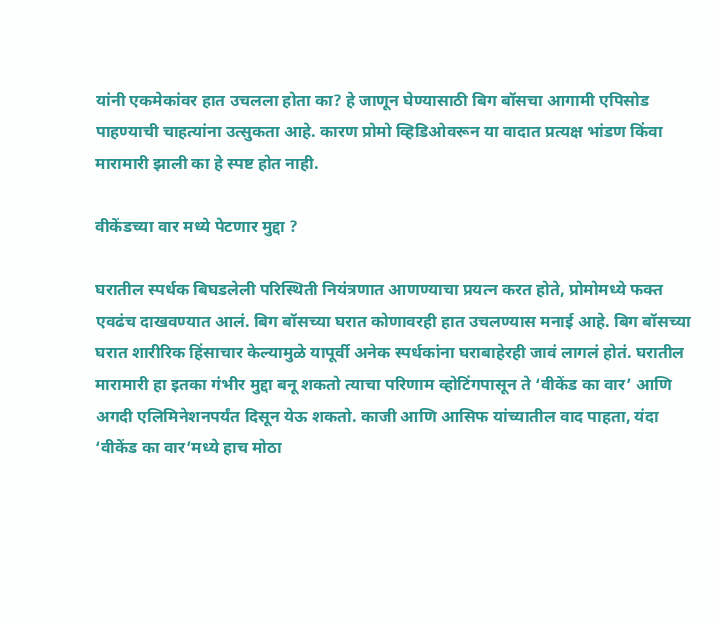यांनी एकमेकांवर हात उचलला होता का? हे जाणून घेण्यासाठी बिग बॉसचा आगामी एपिसोड पाहण्याची चाहत्यांना उत्सुकता आहे. कारण प्रोमो व्हिडिओवरून या वादात प्रत्यक्ष भांडण किंवा मारामारी झाली का हे स्पष्ट होत नाही.

वीकेंडच्या वार मध्ये पेटणार मुद्दा ?

घरातील स्पर्धक बिघडलेली परिस्थिती नियंत्रणात आणण्याचा प्रयत्न करत होते, प्रोमोमध्ये फक्त एवढंच दाखवण्यात आलं. बिग बॉसच्या घरात कोणावरही हात उचलण्यास मनाई आहे. बिग बॉसच्या घरात शारीरिक हिंसाचार केल्यामुळे यापूर्वी अनेक स्पर्धकांना घराबाहेरही जावं लागलं होतं. घरातील मारामारी हा इतका गंभीर मुद्दा बनू शकतो त्याचा परिणाम व्होटिंगपासून ते ‘वीकेंड का वार’ आणि अगदी एलिमिनेशनपर्यंत दिसून येऊ शकतो. काजी आणि आसिफ यांच्यातील वाद पाहता, यंदा ‘वीकेंड का वार’मध्ये हाच मोठा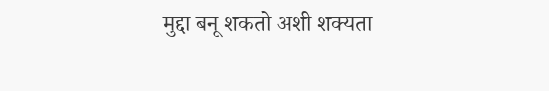मुद्दा बनू शकतो अशी शक्यता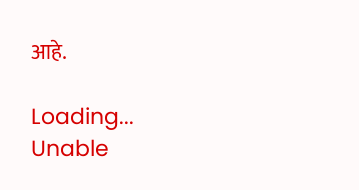आहे.

Loading...
Unable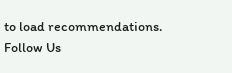to load recommendations.
Follow Us